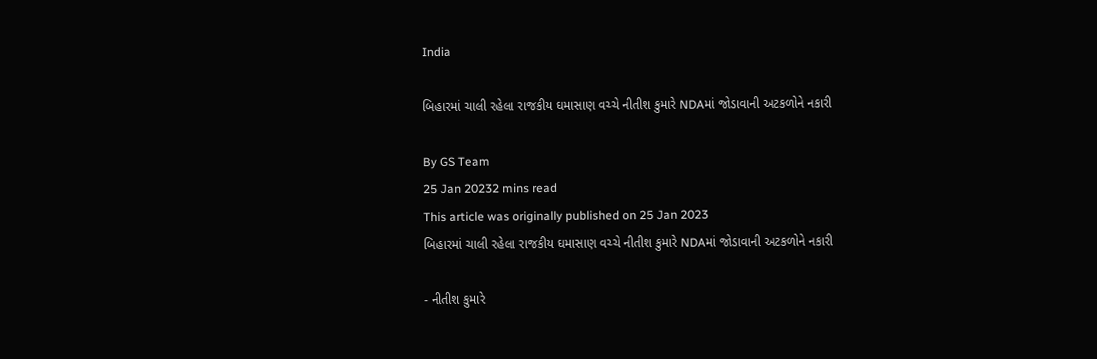India

બિહારમાં ચાલી રહેલા રાજકીય ઘમાસાણ વચ્ચે નીતીશ કુમારે NDAમાં જોડાવાની અટકળોને નકારી

By GS Team
25 Jan 20232 mins read
This article was originally published on 25 Jan 2023
બિહારમાં ચાલી રહેલા રાજકીય ઘમાસાણ વચ્ચે નીતીશ કુમારે NDAમાં જોડાવાની અટકળોને નકારી

- નીતીશ કુમારે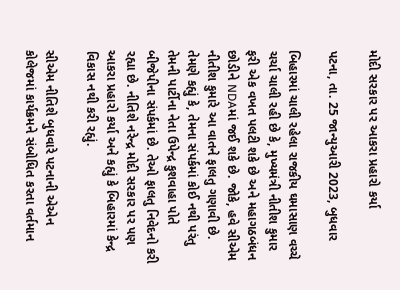મોદી સરકાર પર આકરા પ્રહારો કર્યા

પટના, તા. 25 જાન્યુઆરી 2023, બુધવાર

બિહારમાં ચાલી રહેલા રાજકીય ઘમાસાણ વચ્ચે ચર્ચા ચાલી રહી છે કે, મુખ્યમંત્રી નીતીશ કુમાર ફરી એક વખત પલટી શકે છે અને મહાગઠબંધન છોડીને NDAમાં જઈ શકે છે. જોકે, હવે સીએમ નીતીશ કુમારે આ વાતને ફાલતુ ગણાવી છે. તેમણે કહ્યું કે, તેમના સંપર્કમાં કોઈ નથી પરંતુ તેમની પાર્ટીના નેતા ઉપેન્દ્ર કુશવાહા પોતે બીજેપીના સંપર્કમાં છે. તેઓ ફાલતુ નિવેદનો કરી રહ્યા છે. નીતિશે નરેન્દ્ર મોદી સરકાર પર પણ આકરા પ્રહારો કર્યા અને કહ્યું કે બિહારમાં કેન્દ્ર વિકાસ નથી કરી રહ્યું.

સીએમ નીતિશે બુધવારે પટનાની એએન કોલેજમાં કાર્યક્રમને સંબોધિત કરતા વર્તમાન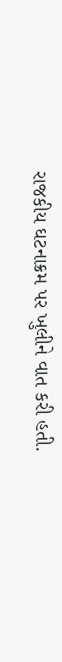રાજકીય ઘટનાક્રમ પર ખુલીને વાત કરી હતી.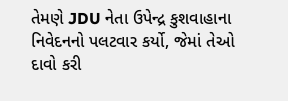તેમણે JDU નેતા ઉપેન્દ્ર કુશવાહાના નિવેદનનો પલટવાર કર્યો, જેમાં તેઓ દાવો કરી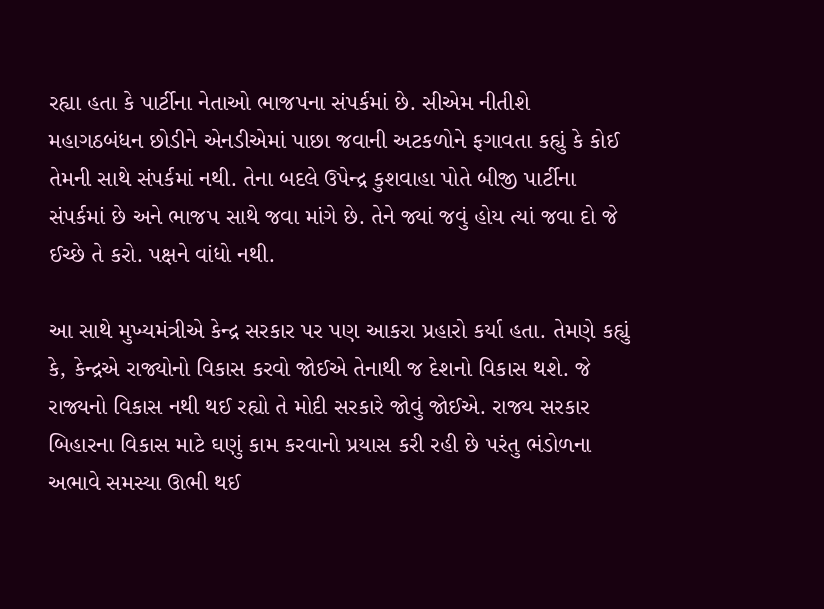રહ્યા હતા કે પાર્ટીના નેતાઓ ભાજપના સંપર્કમાં છે. સીએમ નીતીશે મહાગઠબંધન છોડીને એનડીએમાં પાછા જવાની અટકળોને ફગાવતા કહ્યું કે કોઈ તેમની સાથે સંપર્કમાં નથી. તેના બદલે ઉપેન્દ્ર કુશવાહા પોતે બીજી પાર્ટીના સંપર્કમાં છે અને ભાજપ સાથે જવા માંગે છે. તેને જ્યાં જવું હોય ત્યાં જવા દો જે ઈચ્છે તે કરો. પક્ષને વાંધો નથી.

આ સાથે મુખ્યમંત્રીએ કેન્દ્ર સરકાર પર પણ આકરા પ્રહારો કર્યા હતા. તેમણે કહ્યું કે, કેન્દ્રએ રાજ્યોનો વિકાસ કરવો જોઈએ તેનાથી જ દેશનો વિકાસ થશે. જે રાજ્યનો વિકાસ નથી થઈ રહ્યો તે મોદી સરકારે જોવું જોઈએ. રાજ્ય સરકાર બિહારના વિકાસ માટે ઘણું કામ કરવાનો પ્રયાસ કરી રહી છે પરંતુ ભંડોળના અભાવે સમસ્યા ઊભી થઈ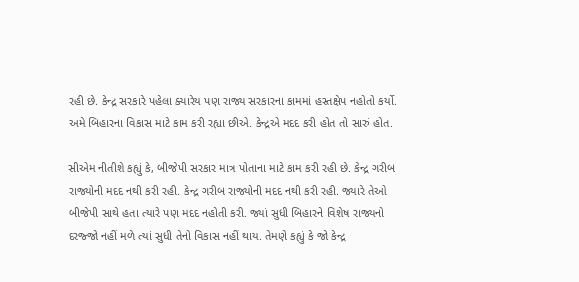રહી છે. કેન્દ્ર સરકારે પહેલા ક્યારેય પણ રાજ્ય સરકારના કામમાં હસ્તક્ષેપ નહોતો કર્યો. અમે બિહારના વિકાસ માટે કામ કરી રહ્યા છીએ. કેન્દ્રએ મદદ કરી હોત તો સારું હોત.

સીએમ નીતીશે કહ્યું કે, બીજેપી સરકાર માત્ર પોતાના માટે કામ કરી રહી છે. કેન્દ્ર ગરીબ રાજ્યોની મદદ નથી કરી રહી. કેન્દ્ર ગરીબ રાજ્યોની મદદ નથી કરી રહી. જ્યારે તેઓ બીજેપી સાથે હતા ત્યારે પણ મદદ નહોતી કરી. જ્યાં સુધી બિહારને વિશેષ રાજ્યનો દરજ્જો નહીં મળે ત્યાં સુધી તેનો વિકાસ નહીં થાય. તેમણે કહ્યું કે જો કેન્દ્ર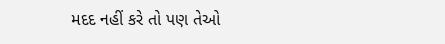મદદ નહીં કરે તો પણ તેઓ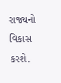રાજ્યનો વિકાસ કરશે.